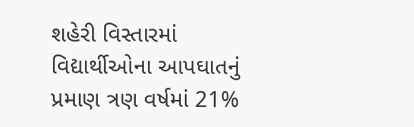શહેરી વિસ્તારમાં વિદ્યાર્થીઓના આપઘાતનું પ્રમાણ ત્રણ વર્ષમાં 21%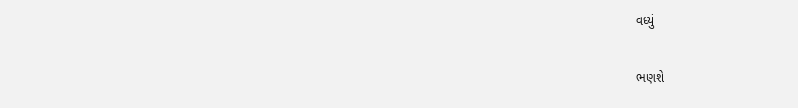વધ્યું

ભણશે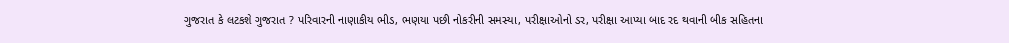ગુજરાત કે લટકશે ગુજરાત ? પરિવારની નાણાકીય ભીડ, ભણયા પછી નોકરીની સમસ્યા, પરીક્ષાઓનો ડર, પરીક્ષા આપ્યા બાદ રદ થવાની બીક સહિતના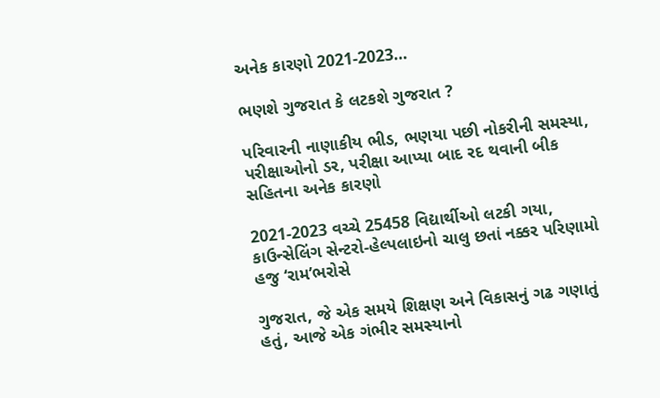અનેક કારણો 2021-2023…

ભણશે ગુજરાત કે લટકશે ગુજરાત ?

પરિવારની નાણાકીય ભીડ, ભણયા પછી નોકરીની સમસ્યા, પરીક્ષાઓનો ડર, પરીક્ષા આપ્યા બાદ રદ થવાની બીક સહિતના અનેક કારણો

2021-2023 વચ્ચે 25458 વિદ્યાર્થીઓ લટકી ગયા, કાઉન્સેલિંગ સેન્ટરો-હેલ્પલાઇનો ચાલુ છતાં નક્કર પરિણામો હજુ ‘રામ’ભરોસે

ગુજરાત, જે એક સમયે શિક્ષણ અને વિકાસનું ગઢ ગણાતું હતું, આજે એક ગંભીર સમસ્યાનો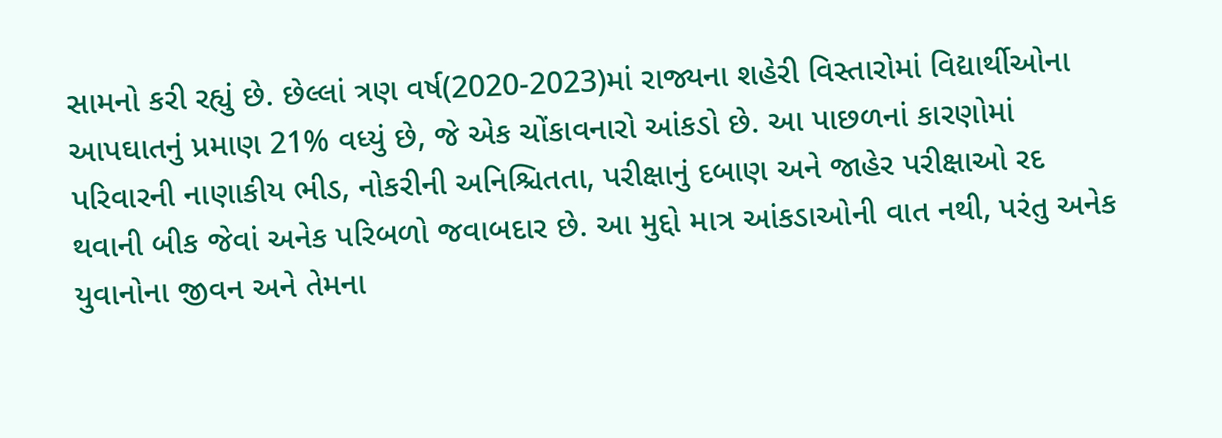સામનો કરી રહ્યું છે. છેલ્લાં ત્રણ વર્ષ(2020-2023)માં રાજ્યના શહેરી વિસ્તારોમાં વિદ્યાર્થીઓના આપઘાતનું પ્રમાણ 21% વધ્યું છે, જે એક ચોંકાવનારો આંકડો છે. આ પાછળનાં કારણોમાં પરિવારની નાણાકીય ભીડ, નોકરીની અનિશ્ચિતતા, પરીક્ષાનું દબાણ અને જાહેર પરીક્ષાઓ રદ થવાની બીક જેવાં અનેક પરિબળો જવાબદાર છે. આ મુદ્દો માત્ર આંકડાઓની વાત નથી, પરંતુ અનેક યુવાનોના જીવન અને તેમના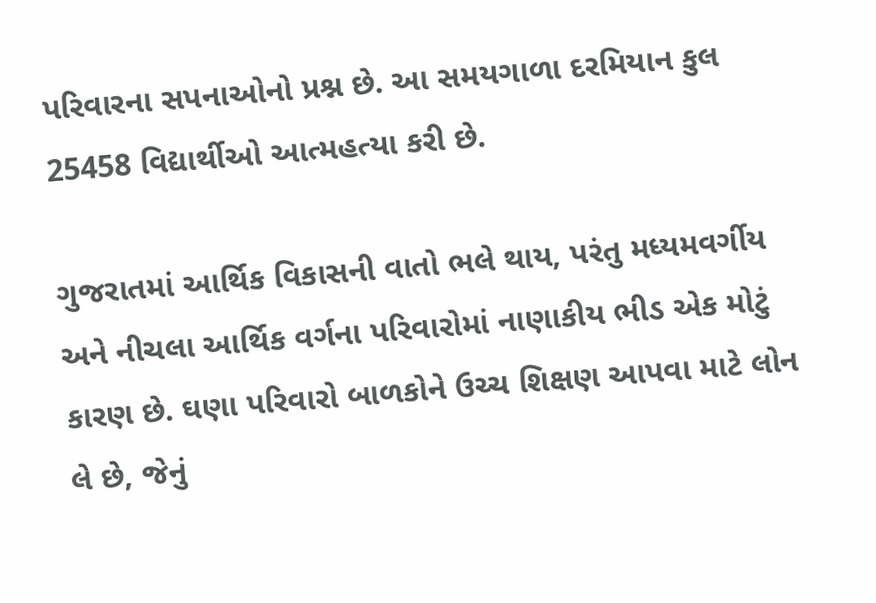પરિવારના સપનાઓનો પ્રશ્ન છે. આ સમયગાળા દરમિયાન કુલ 25458 વિદ્યાર્થીઓ આત્મહત્યા કરી છે.

ગુજરાતમાં આર્થિક વિકાસની વાતો ભલે થાય, પરંતુ મધ્યમવર્ગીય અને નીચલા આર્થિક વર્ગના પરિવારોમાં નાણાકીય ભીડ એક મોટું કારણ છે. ઘણા પરિવારો બાળકોને ઉચ્ચ શિક્ષણ આપવા માટે લોન લે છે, જેનું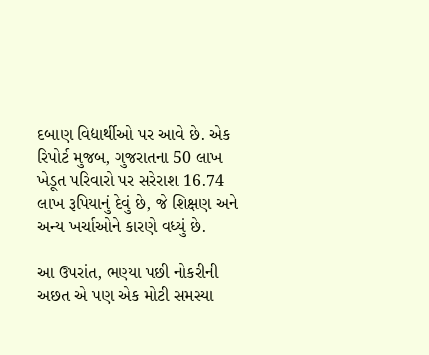દબાણ વિદ્યાર્થીઓ પર આવે છે. એક રિપોર્ટ મુજબ, ગુજરાતના 50 લાખ ખેડૂત પરિવારો પર સરેરાશ 16.74 લાખ રૂપિયાનું દેવું છે, જે શિક્ષણ અને અન્ય ખર્ચાઓને કારણે વધ્યું છે.

આ ઉપરાંત, ભણ્યા પછી નોકરીની અછત એ પણ એક મોટી સમસ્યા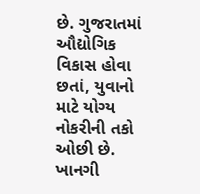છે. ગુજરાતમાં ઔદ્યોગિક વિકાસ હોવા છતાં, યુવાનો માટે યોગ્ય નોકરીની તકો ઓછી છે. ખાનગી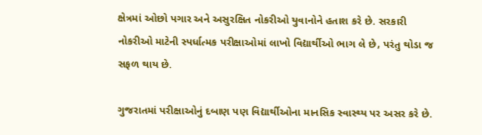ક્ષેત્રમાં ઓછો પગાર અને અસુરક્ષિત નોકરીઓ યુવાનોને હતાશ કરે છે. સરકારી નોકરીઓ માટેની સ્પર્ધાત્મક પરીક્ષાઓમાં લાખો વિદ્યાર્થીઓ ભાગ લે છે, પરંતુ થોડા જ સફળ થાય છે.

ગુજરાતમાં પરીક્ષાઓનું દબાણ પણ વિદ્યાર્થીઓના માનસિક સ્વાસ્થ્ય પર અસર કરે છે.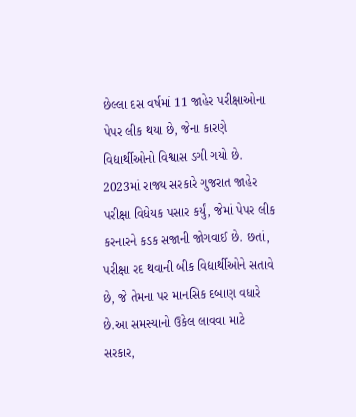છેલ્લા દસ વર્ષમાં 11 જાહેર પરીક્ષાઓના પેપર લીક થયા છે, જેના કારણે વિદ્યાર્થીઓનો વિશ્વાસ ડગી ગયો છે. 2023માં રાજ્ય સરકારે ગુજરાત જાહેર પરીક્ષા વિધેયક પસાર કર્યું, જેમાં પેપર લીક કરનારને કડક સજાની જોગવાઈ છે. છતાં, પરીક્ષા રદ થવાની બીક વિદ્યાર્થીઓને સતાવે છે, જે તેમના પર માનસિક દબાણ વધારે છે.આ સમસ્યાનો ઉકેલ લાવવા માટે સરકાર,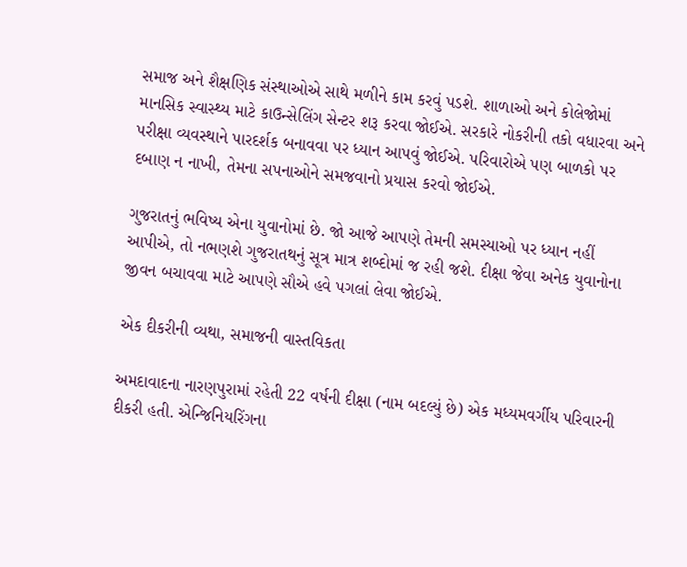સમાજ અને શૈક્ષણિક સંસ્થાઓએ સાથે મળીને કામ કરવું પડશે. શાળાઓ અને કોલેજોમાં માનસિક સ્વાસ્થ્ય માટે કાઉન્સેલિંગ સેન્ટર શરૂ કરવા જોઈએ. સરકારે નોકરીની તકો વધારવા અને પરીક્ષા વ્યવસ્થાને પારદર્શક બનાવવા પર ધ્યાન આપવું જોઈએ. પરિવારોએ પણ બાળકો પર દબાણ ન નાખી, તેમના સપનાઓને સમજવાનો પ્રયાસ કરવો જોઈએ.

ગુજરાતનું ભવિષ્ય એના યુવાનોમાં છે. જો આજે આપણે તેમની સમસ્યાઓ પર ધ્યાન નહીં આપીએ, તો નભણશે ગુજરાતથનું સૂત્ર માત્ર શબ્દોમાં જ રહી જશે. દીક્ષા જેવા અનેક યુવાનોના જીવન બચાવવા માટે આપણે સૌએ હવે પગલાં લેવા જોઈએ.

એક દીકરીની વ્યથા, સમાજની વાસ્તવિકતા

અમદાવાદના નારણપુરામાં રહેતી 22 વર્ષની દીક્ષા (નામ બદલ્યું છે) એક મધ્યમવર્ગીય પરિવારની દીકરી હતી. એન્જિનિયરિંગના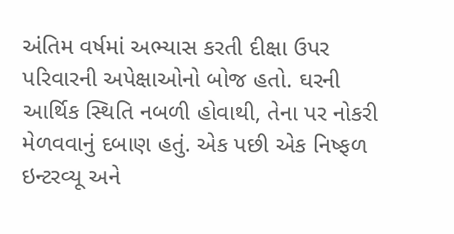અંતિમ વર્ષમાં અભ્યાસ કરતી દીક્ષા ઉપર પરિવારની અપેક્ષાઓનો બોજ હતો. ઘરની આર્થિક સ્થિતિ નબળી હોવાથી, તેના પર નોકરી મેળવવાનું દબાણ હતું. એક પછી એક નિષ્ફળ ઇન્ટરવ્યૂ અને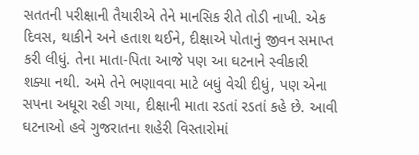સતતની પરીક્ષાની તૈયારીએ તેને માનસિક રીતે તોડી નાખી. એક દિવસ, થાકીને અને હતાશ થઈને, દીક્ષાએ પોતાનું જીવન સમાપ્ત કરી લીધું. તેના માતા-પિતા આજે પણ આ ઘટનાને સ્વીકારી શક્યા નથી. અમે તેને ભણાવવા માટે બધું વેચી દીધું, પણ એના સપના અધૂરા રહી ગયા, દીક્ષાની માતા રડતાં રડતાં કહે છે. આવી ઘટનાઓ હવે ગુજરાતના શહેરી વિસ્તારોમાં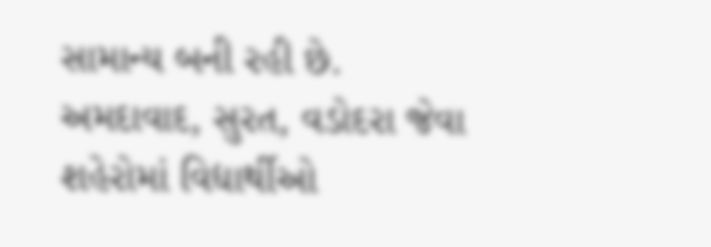સામાન્ય બની રહી છે. અમદાવાદ, સુરત, વડોદરા જેવા શહેરોમાં વિદ્યાર્થીઓ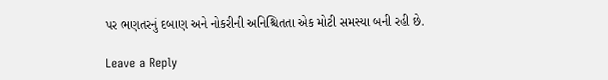પર ભણતરનું દબાણ અને નોકરીની અનિશ્ચિતતા એક મોટી સમસ્યા બની રહી છે.

Leave a Reply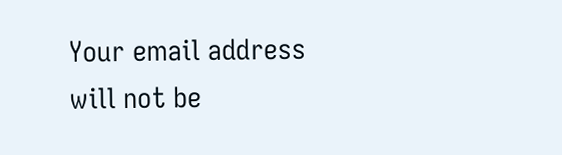Your email address will not be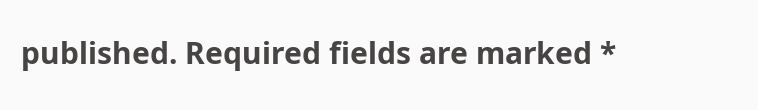published. Required fields are marked *